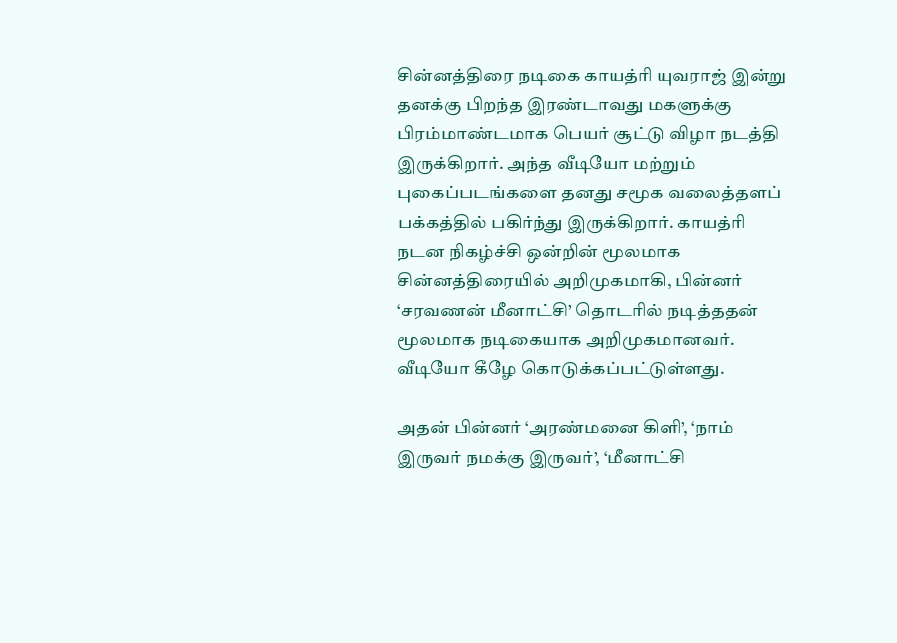சின்னத்திரை நடிகை காயத்ரி யுவராஜ் இன்று தனக்கு பிறந்த இரண்டாவது மகளுக்கு பிரம்மாண்டமாக பெயர் சூட்டு விழா நடத்தி இருக்கிறார். அந்த வீடியோ மற்றும் புகைப்படங்களை தனது சமூக வலைத்தளப் பக்கத்தில் பகிர்ந்து இருக்கிறார். காயத்ரி நடன நிகழ்ச்சி ஒன்றின் மூலமாக சின்னத்திரையில் அறிமுகமாகி, பின்னர் ‘சரவணன் மீனாட்சி’ தொடரில் நடித்ததன் மூலமாக நடிகையாக அறிமுகமானவர். வீடியோ கீழே கொடுக்கப்பட்டுள்ளது.

அதன் பின்னர் ‘அரண்மனை கிளி’, ‘நாம் இருவர் நமக்கு இருவர்’, ‘மீனாட்சி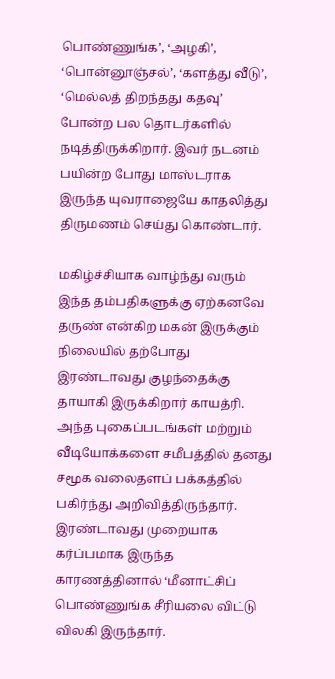பொண்ணுங்க’, ‘அழகி’, ‘பொன்னூஞ்சல்’, ‘களத்து வீடு’, ‘மெல்லத் திறந்தது கதவு’ போன்ற பல தொடர்களில் நடித்திருக்கிறார். இவர் நடனம் பயின்ற போது மாஸ்டராக இருந்த யுவராஜையே காதலித்து திருமணம் செய்து கொண்டார்.

மகிழ்ச்சியாக வாழ்ந்து வரும் இந்த தம்பதிகளுக்கு ஏற்கனவே தருண் என்கிற மகன் இருக்கும் நிலையில் தற்போது இரண்டாவது குழந்தைக்கு தாயாகி இருக்கிறார் காயத்ரி. அந்த புகைப்படங்கள் மற்றும் வீடியோக்களை சமீபத்தில் தனது சமூக வலைதளப் பக்கத்தில் பகிர்ந்து அறிவித்திருந்தார். இரண்டாவது முறையாக கர்ப்பமாக இருந்த காரணத்தினால் ‘மீனாட்சிப் பொண்ணுங்க சீரியலை விட்டு விலகி இருந்தார்.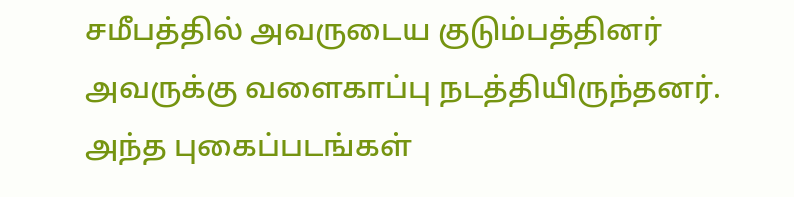சமீபத்தில் அவருடைய குடும்பத்தினர் அவருக்கு வளைகாப்பு நடத்தியிருந்தனர். அந்த புகைப்படங்கள்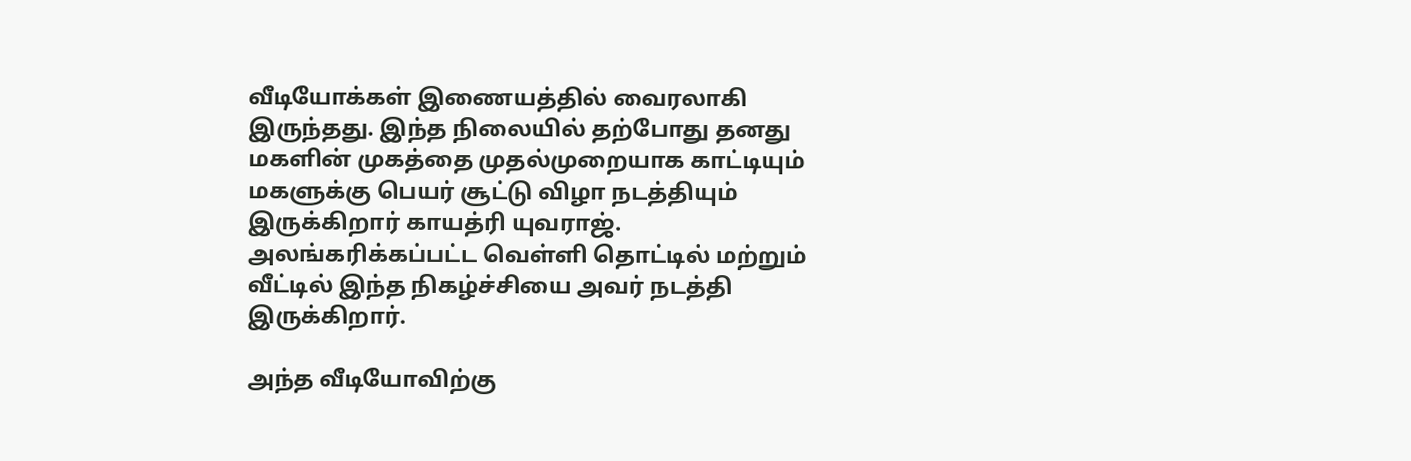வீடியோக்கள் இணையத்தில் வைரலாகி இருந்தது. இந்த நிலையில் தற்போது தனது மகளின் முகத்தை முதல்முறையாக காட்டியும் மகளுக்கு பெயர் சூட்டு விழா நடத்தியும் இருக்கிறார் காயத்ரி யுவராஜ். அலங்கரிக்கப்பட்ட வெள்ளி தொட்டில் மற்றும் வீட்டில் இந்த நிகழ்ச்சியை அவர் நடத்தி இருக்கிறார்.

அந்த வீடியோவிற்கு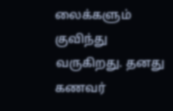லைக்களும் குவிந்து வருகிறது. தனது கணவர்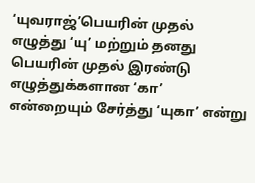‘யுவராஜ்’பெயரின் முதல் எழுத்து ‘யு’ மற்றும் தனது பெயரின் முதல் இரண்டு எழுத்துக்களான ‘கா’ என்றையும் சேர்த்து ‘யுகா’ என்று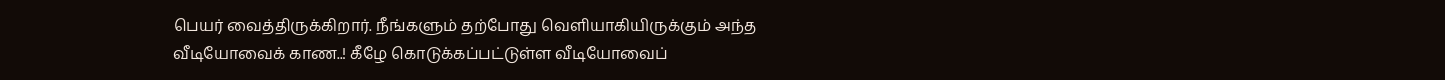பெயர் வைத்திருக்கிறார். நீங்களும் தற்போது வெளியாகியிருக்கும் அந்த வீடியோவைக் காண..! கீழே கொடுக்கப்பட்டுள்ள வீடியோவைப்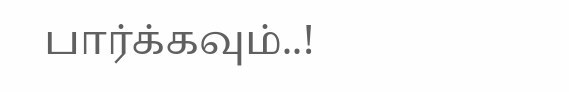பார்க்கவும்..!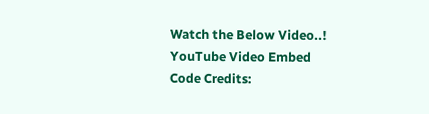Watch the Below Video..!
YouTube Video Embed Code Credits: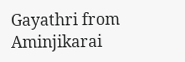Gayathri from Aminjikarai